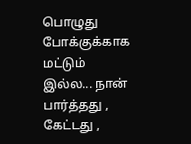பொழுது போக்குக்காக மட்டும் இல்ல... நான் பார்த்தது , கேட்டது ,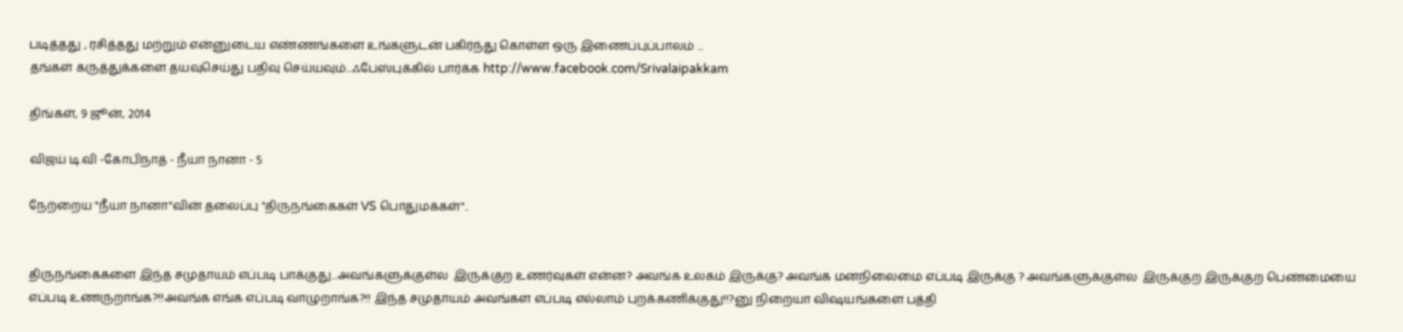படித்தது , ரசித்தது மற்றும் என்னுடைய எண்ணங்களை உங்களுடன் பகிர்ந்து கொள்ள ஒரு இணைப்புப்பாலம் ...
தங்கள் கருத்துக்களை தயவுசெய்து பதிவு செய்யவும்...ஃபேஸ்புக்கில் பார்க்க http://www.facebook.com/Srivalaipakkam

திங்கள், 9 ஜூன், 2014

விஜய் டி.வி -கோபிநாத் - நீயா நானா - 5

நேற்றைய "நீயா நானா"வின் தலைப்பு "திருநங்கைகள் VS பொதுமக்கள்"..


திருநங்கைகளை இந்த சமுதாயம் எப்படி பாக்குது...அவங்களுக்குள்ல  இருக்குற உணர்வுகள் என்ன? அவங்க உலகம் இருக்கு? அவங்க மனநிலைமை எப்படி இருக்கு ? அவங்களுக்குள்ல  இருக்குற இருக்குற பெண்மையை எப்படி உணருறாங்க?!!அவங்க எங்க எப்படி வாழுறாங்க?!! இந்த சமுதாயம் அவங்கள எப்படி எல்லாம் புறக்கணிக்குது!!?னு நிறையா விஷயங்களை பத்தி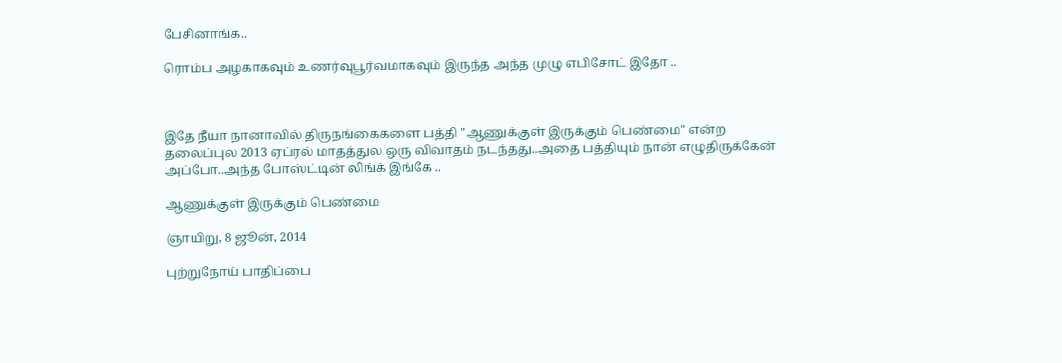பேசினாங்க..

ரொம்ப அழகாகவும் உணர்வுபூர்வமாகவும் இருந்த அந்த முழு எபிசோட் இதோ ..



இதே நீயா நானாவில் திருநங்கைகளை பத்தி "ஆணுக்குள் இருக்கும் பெண்மை" என்ற தலைப்புல 2013 ஏப்ரல் மாதத்துல ஒரு விவாதம் நடந்தது..அதை பத்தியும் நான் எழுதிருக்கேன் அப்போ..அந்த போஸ்ட்டின் லிங்க் இங்கே ..

ஆணுக்குள் இருக்கும் பெண்மை

ஞாயிறு, 8 ஜூன், 2014

புற்றுநோய் பாதிப்பை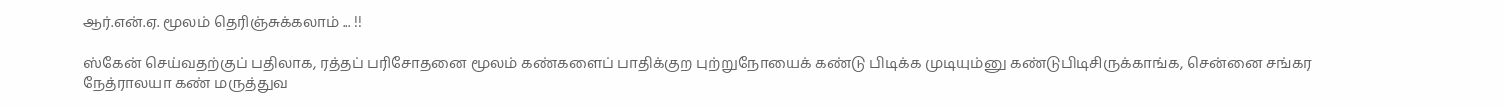ஆர்.என்.ஏ. மூலம் தெரிஞ்சுக்கலாம் ... !!

ஸ்கேன் செய்வதற்குப் பதிலாக, ரத்தப் பரிசோதனை மூலம் கண்களைப் பாதிக்குற புற்றுநோயைக் கண்டு பிடிக்க முடியும்னு கண்டுபிடிசிருக்காங்க, சென்னை சங்கர நேத்ராலயா கண் மருத்துவ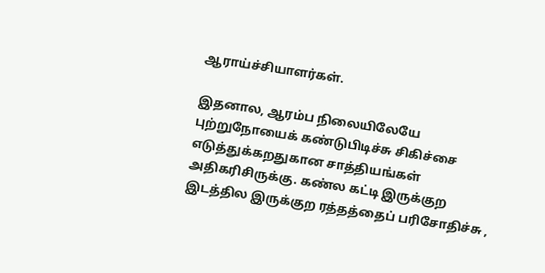ஆராய்ச்சியாளர்கள்.

இதனால, ஆரம்ப நிலையிலேயே புற்றுநோயைக் கண்டுபிடிச்சு சிகிச்சை எடுத்துக்கறதுகான சாத்தியங்கள் அதிகரிசிருக்கு. கண்ல கட்டி இருக்குற இடத்தில இருக்குற ரத்தத்தைப் பரிசோதிச்சு ,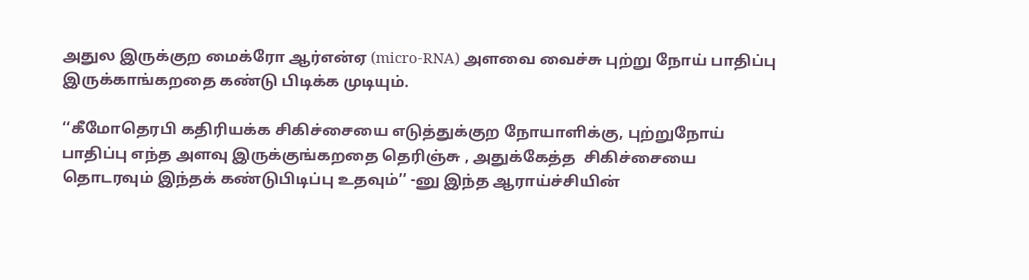அதுல இருக்குற மைக்ரோ ஆர்என்ஏ (micro-RNA) அளவை வைச்சு புற்று நோய் பாதிப்பு இருக்காங்கறதை கண்டு பிடிக்க முடியும்.

‘‘கீமோதெரபி கதிரியக்க சிகிச்சையை எடுத்துக்குற நோயாளிக்கு, புற்றுநோய் பாதிப்பு எந்த அளவு இருக்குங்கறதை தெரிஞ்சு , அதுக்கேத்த  சிகிச்சையை தொடரவும் இந்தக் கண்டுபிடிப்பு உதவும்’’ -னு இந்த ஆராய்ச்சியின்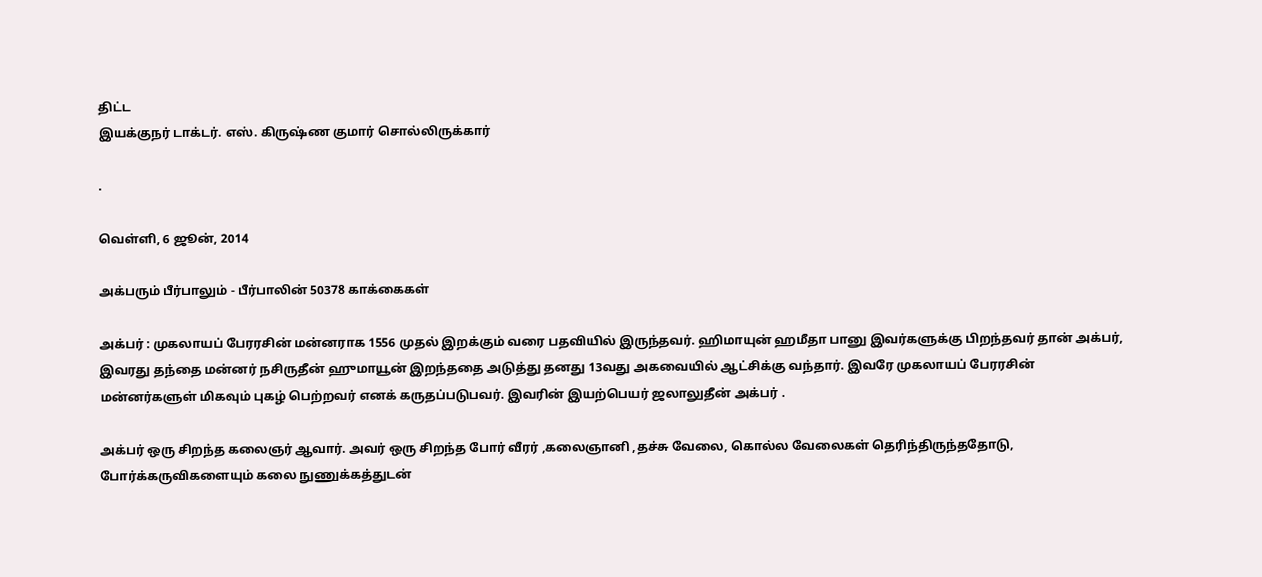திட்ட
இயக்குநர் டாக்டர். எஸ். கிருஷ்ண குமார் சொல்லிருக்கார்

.

வெள்ளி, 6 ஜூன், 2014

அக்பரும் பீர்பாலும் - பீர்பாலின் 50378 காக்கைகள்

அக்பர் : முகலாயப் பேரரசின் மன்னராக 1556 முதல் இறக்கும் வரை பதவியில் இருந்தவர். ஹிமாயுன் ஹமீதா பானு இவர்களுக்கு பிறந்தவர் தான் அக்பர், இவரது தந்தை மன்னர் நசிருதீன் ஹுமாயூன் இறந்ததை அடுத்து தனது 13வது அகவையில் ஆட்சிக்கு வந்தார். இவரே முகலாயப் பேரரசின் மன்னர்களுள் மிகவும் புகழ் பெற்றவர் எனக் கருதப்படுபவர். இவரின் இயற்பெயர் ஜலாலுதீன் அக்பர் .

அக்பர் ஒரு சிறந்த கலைஞர் ஆவார். அவர் ஒரு சிறந்த போர் வீரர் ,கலைஞானி ,தச்சு வேலை, கொல்ல வேலைகள் தெரிந்திருந்ததோடு, போர்க்கருவிகளையும் கலை நுணுக்கத்துடன்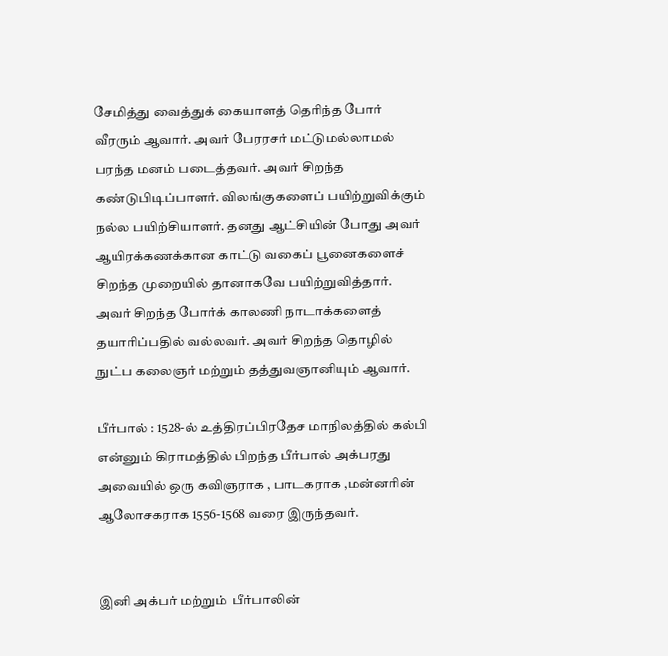சேமித்து வைத்துக் கையாளத் தெரிந்த போர் வீரரும் ஆவார். அவர் பேரரசர் மட்டுமல்லாமல் பரந்த மனம் படைத்தவர். அவர் சிறந்த கண்டுபிடிப்பாளர். விலங்குகளைப் பயிற்றுவிக்கும் நல்ல பயிற்சியாளர். தனது ஆட்சியின் போது அவர் ஆயிரக்கணக்கான காட்டு வகைப் பூனைகளைச் சிறந்த முறையில் தானாகவே பயிற்றுவித்தார். அவர் சிறந்த போர்க் காலணி நாடாக்களைத் தயாரிப்பதில் வல்லவர். அவர் சிறந்த தொழில் நுட்ப கலைஞர் மற்றும் தத்துவஞானியும் ஆவார்.

பீர்பால் : 1528-ல் உத்திரப்பிரதேச மாநிலத்தில் கல்பி என்னும் கிராமத்தில் பிறந்த பீர்பால் அக்பரது அவையில் ஒரு கவிஞராக , பாடகராக ,மன்னரின் ஆலோசகராக 1556-1568 வரை இருந்தவர்.


இனி அக்பர் மற்றும்  பீர்பாலின்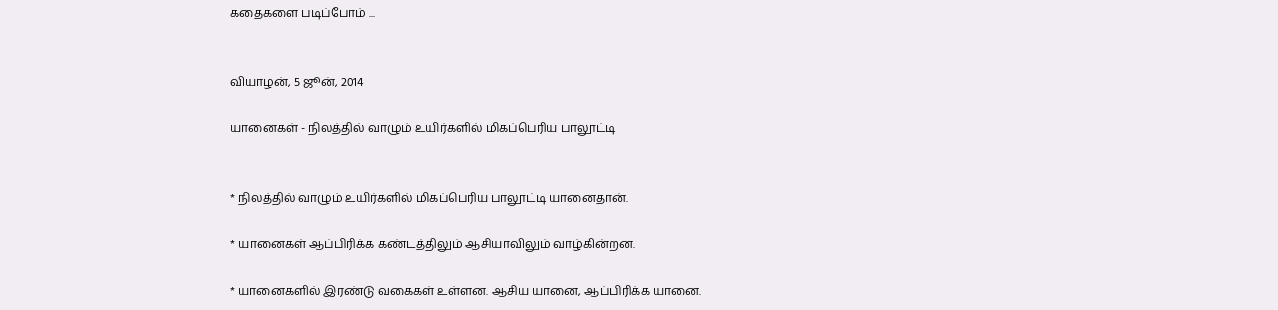கதைகளை படிப்போம் ...


வியாழன், 5 ஜூன், 2014

யானைகள் - நிலத்தில் வாழும் உயிர்களில் மிகப்பெரிய பாலூட்டி


* நிலத்தில் வாழும் உயிர்களில் மிகப்பெரிய பாலூட்டி யானைதான்.

* யானைகள் ஆப்பிரிக்க கண்டத்திலும் ஆசியாவிலும் வாழ்கின்றன.

* யானைகளில் இரண்டு வகைகள் உள்ளன. ஆசிய யானை, ஆப்பிரிக்க யானை.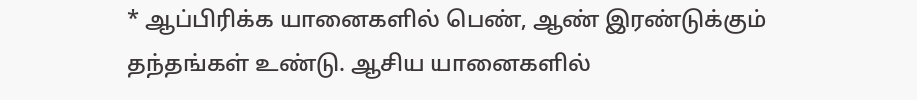* ஆப்பிரிக்க யானைகளில் பெண், ஆண் இரண்டுக்கும் தந்தங்கள் உண்டு. ஆசிய யானைகளில்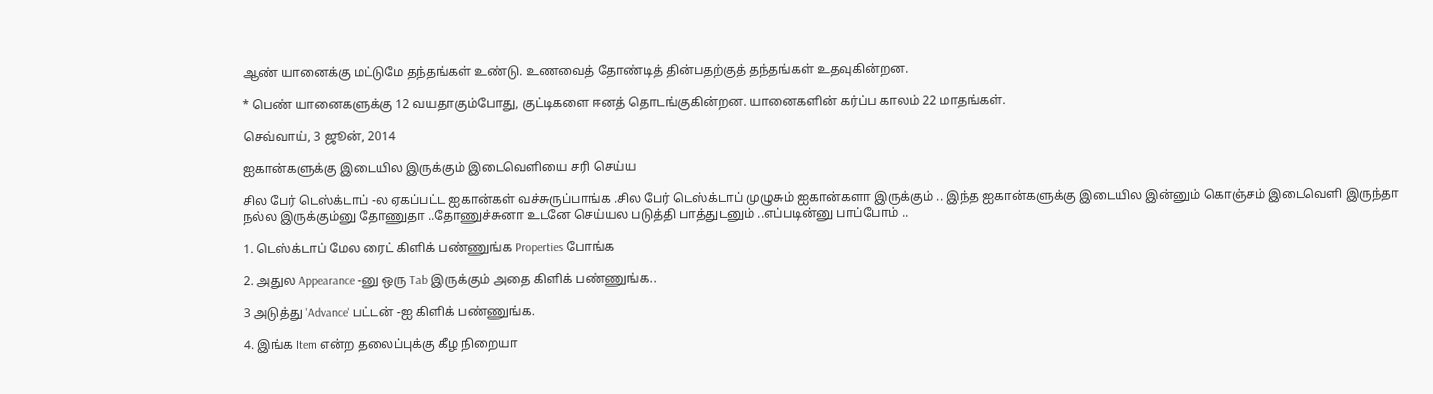ஆண் யானைக்கு மட்டுமே தந்தங்கள் உண்டு. உணவைத் தோண்டித் தின்பதற்குத் தந்தங்கள் உதவுகின்றன.

* பெண் யானைகளுக்கு 12 வயதாகும்போது, குட்டிகளை ஈனத் தொடங்குகின்றன. யானைகளின் கர்ப்ப காலம் 22 மாதங்கள்.

செவ்வாய், 3 ஜூன், 2014

ஐகான்களுக்கு இடையில இருக்கும் இடைவெளியை சரி செய்ய

சில பேர் டெஸ்க்டாப் -ல ஏகப்பட்ட ஐகான்கள் வச்சுருப்பாங்க .சில பேர் டெஸ்க்டாப் முழுசும் ஐகான்களா இருக்கும் .. இந்த ஐகான்களுக்கு இடையில இன்னும் கொஞ்சம் இடைவெளி இருந்தா நல்ல இருக்கும்னு தோணுதா ..தோணுச்சுனா உடனே செய்யல படுத்தி பாத்துடனும் ..எப்படின்னு பாப்போம் ..

1. டெஸ்க்டாப் மேல ரைட் கிளிக் பண்ணுங்க Properties போங்க

2. அதுல Appearance -னு ஒரு Tab இருக்கும் அதை கிளிக் பண்ணுங்க..

3 அடுத்து 'Advance' பட்டன் -ஐ கிளிக் பண்ணுங்க.

4. இங்க Item என்ற தலைப்புக்கு கீழ நிறையா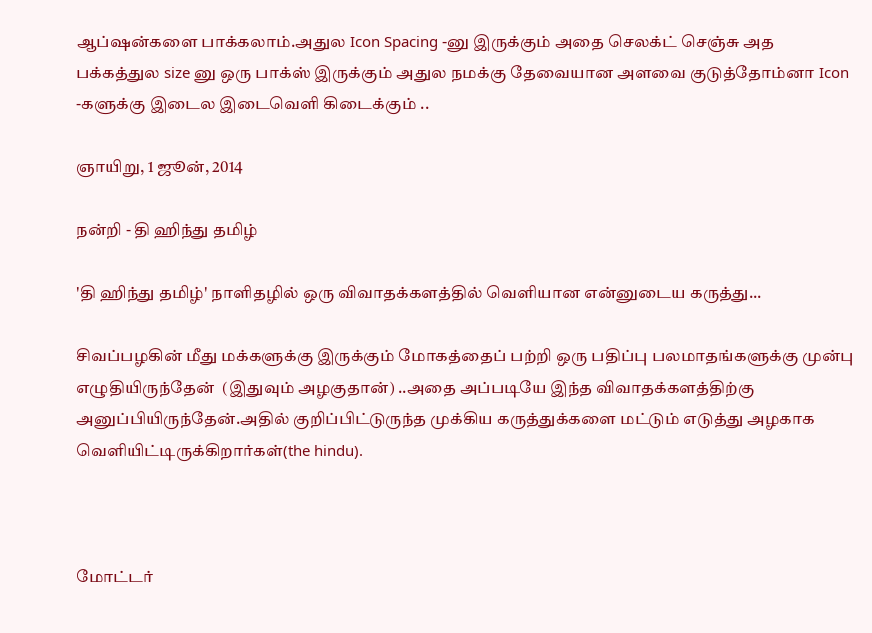ஆப்ஷன்களை பாக்கலாம்.அதுல Icon Spacing -னு இருக்கும் அதை செலக்ட் செஞ்சு அத பக்கத்துல size னு ஒரு பாக்ஸ் இருக்கும் அதுல நமக்கு தேவையான அளவை குடுத்தோம்னா Icon -களுக்கு இடைல இடைவெளி கிடைக்கும் ..

ஞாயிறு, 1 ஜூன், 2014

நன்றி - தி ஹிந்து தமிழ்

'தி ஹிந்து தமிழ்' நாளிதழில் ஒரு விவாதக்களத்தில் வெளியான என்னுடைய கருத்து...

சிவப்பழகின் மீது மக்களுக்கு இருக்கும் மோகத்தைப் பற்றி ஒரு பதிப்பு பலமாதங்களுக்கு முன்பு எழுதியிருந்தேன்  (இதுவும் அழகுதான்) ..அதை அப்படியே இந்த விவாதக்களத்திற்கு அனுப்பியிருந்தேன்.அதில் குறிப்பிட்டுருந்த முக்கிய கருத்துக்களை மட்டும் எடுத்து அழகாக வெளியிட்டிருக்கிறார்கள்(the hindu).



மோட்டர்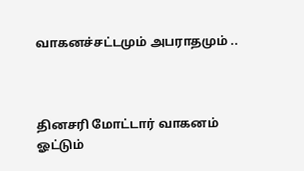வாகனச்சட்டமும் அபராதமும் ..



தினசரி மோட்டார் வாகனம் ஓட்டும்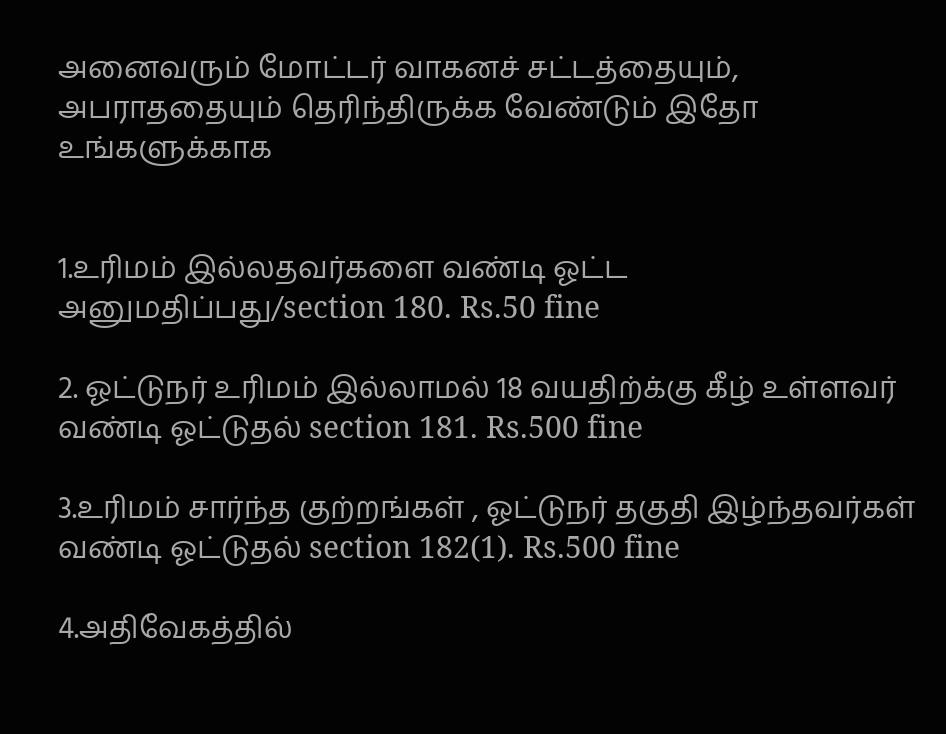அனைவரும் மோட்டர் வாகனச் சட்டத்தையும், அபராததையும் தெரிந்திருக்க வேண்டும் இதோ உங்களுக்காக


1.உரிமம் இல்லதவர்களை வண்டி ஓட்ட அனுமதிப்பது/section 180. Rs.50 fine

2. ஓட்டுநர் உரிமம் இல்லாமல் 18 வயதிற்க்கு கீழ் உள்ளவர் வண்டி ஓட்டுதல் section 181. Rs.500 fine

3.உரிமம் சார்ந்த குற்றங்கள் , ஓட்டுநர் தகுதி இழ்ந்தவர்கள் வண்டி ஓட்டுதல் section 182(1). Rs.500 fine

4.அதிவேகத்தில்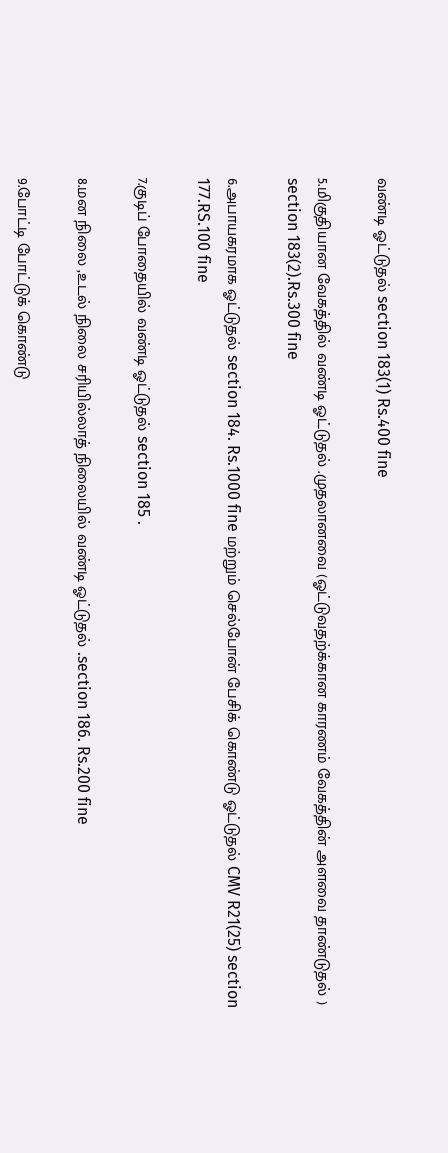வண்டி ஓட்டுதல் section 183(1) Rs.400 fine

5.மிகுதியான வேகத்தில் வண்டி ஓட்டுதல் .முதலானவை (ஓட்டுவதற்க்கான காரணம் வேகத்தின் அளவை தாண்டுதல் ) section 183(2).Rs.300 fine

6.அபாயகரமாக ஓட்டுதல் section 184. Rs.1000 fine மற்றும் செல்போன் பேசிக் கொண்டு ஓட்டுதல் CMV R21(25) section 177.RS.100 fine

7.குடிப் போதையில் வண்டி ஓட்டுதல் section 185 .

8.மன நிலை ,உடல் நிலை சரியில்லாத் நிலையில் வண்டி ஓட்டுதல் .section 186. Rs.200 fine

9.போட்டி போட்டுக் கொண்டு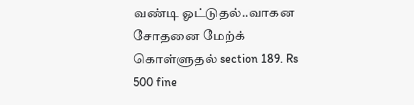வண்டி ஓட்டுதல்..வாகன சோதனை மேற்க் கொள்ளுதல் section 189. Rs 500 fine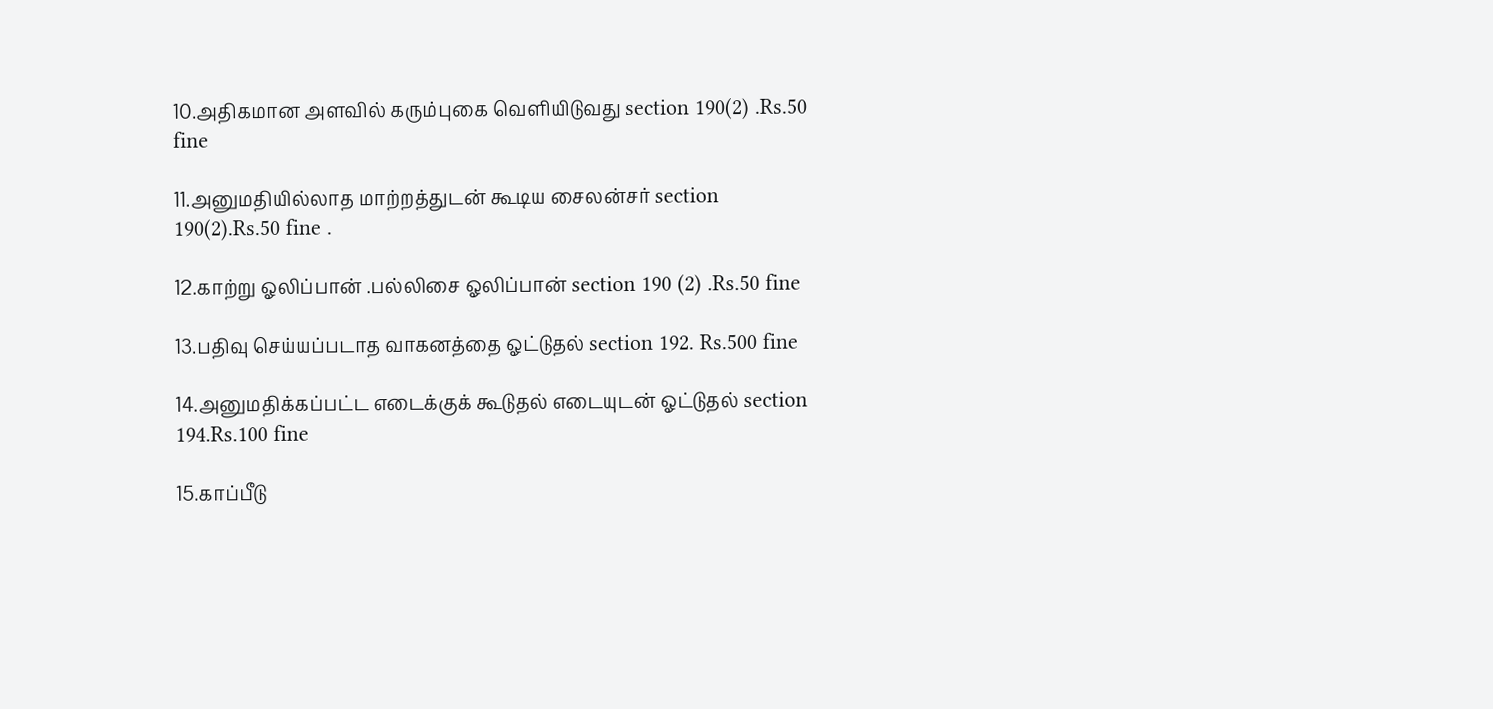10.அதிகமான அளவில் கரும்புகை வெளியிடுவது section 190(2) .Rs.50 fine

11.அனுமதியில்லாத மாற்றத்துடன் கூடிய சைலன்சர் section 190(2).Rs.50 fine .

12.காற்று ஓலிப்பான் .பல்லிசை ஓலிப்பான் section 190 (2) .Rs.50 fine

13.பதிவு செய்யப்படாத வாகனத்தை ஓட்டுதல் section 192. Rs.500 fine

14.அனுமதிக்கப்பட்ட எடைக்குக் கூடுதல் எடையுடன் ஓட்டுதல் section 194.Rs.100 fine

15.காப்பீடு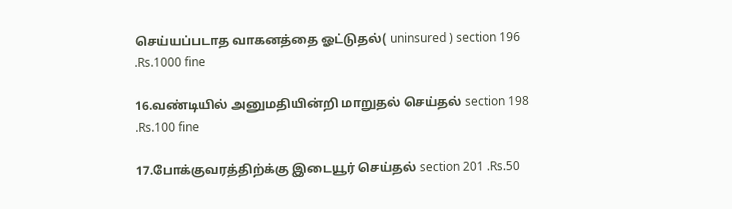செய்யப்படாத வாகனத்தை ஓட்டுதல்( uninsured ) section 196 .Rs.1000 fine

16.வண்டியில் அனுமதியின்றி மாறுதல் செய்தல் section 198 .Rs.100 fine

17.போக்குவரத்திற்க்கு இடையூர் செய்தல் section 201 .Rs.50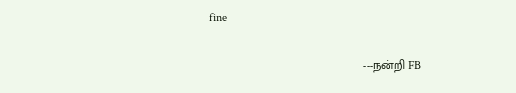fine


                                              ---நன்றி FB